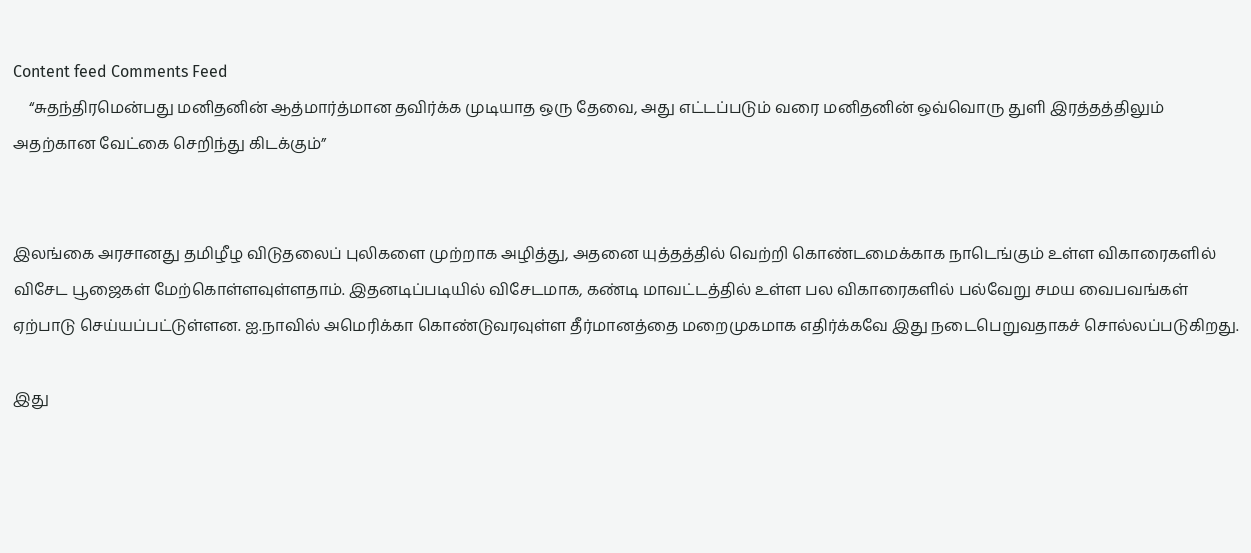Content feed Comments Feed
    “சுதந்திரமென்பது மனிதனின் ஆத்மார்த்மான தவிர்க்க முடியாத ஒரு தேவை, அது எட்டப்படும் வரை மனிதனின் ஒவ்வொரு துளி இரத்தத்திலும் அதற்கான வேட்கை செறிந்து கிடக்கும்”


இலங்கை அரசானது தமிழீழ விடுதலைப் புலிகளை முற்றாக அழித்து, அதனை யுத்தத்தில் வெற்றி கொண்டமைக்காக நாடெங்கும் உள்ள விகாரைகளில் விசேட பூஜைகள் மேற்கொள்ளவுள்ளதாம். இதனடிப்படியில் விசேடமாக, கண்டி மாவட்டத்தில் உள்ள பல விகாரைகளில் பல்வேறு சமய வைபவங்கள் ஏற்பாடு செய்யப்பட்டுள்ளன. ஐ.நாவில் அமெரிக்கா கொண்டுவரவுள்ள தீர்மானத்தை மறைமுகமாக எதிர்க்கவே இது நடைபெறுவதாகச் சொல்லப்படுகிறது.

இது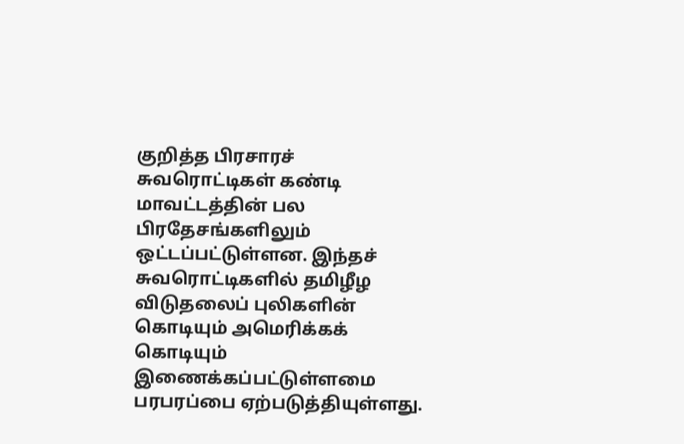குறித்த பிரசாரச் சுவரொட்டிகள் கண்டி மாவட்டத்தின் பல பிரதேசங்களிலும் ஒட்டப்பட்டுள்ளன. இந்தச் சுவரொட்டிகளில் தமிழீழ விடுதலைப் புலிகளின் கொடியும் அமெரிக்கக் கொடியும் இணைக்கப்பட்டுள்ளமை பரபரப்பை ஏற்படுத்தியுள்ளது.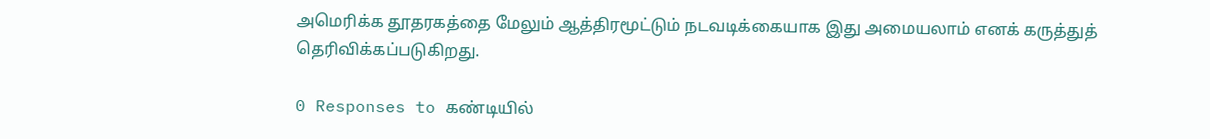அமெரிக்க தூதரகத்தை மேலும் ஆத்திரமூட்டும் நடவடிக்கையாக இது அமையலாம் எனக் கருத்துத் தெரிவிக்கப்படுகிறது.

0 Responses to கண்டியில்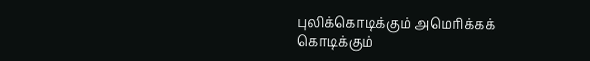புலிக்கொடிக்கும் அமெரிக்கக் கொடிக்கும்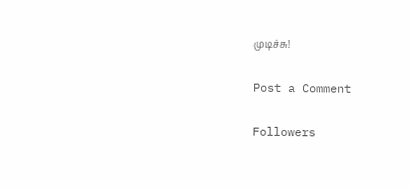முடிச்சு!

Post a Comment

Followers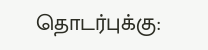தொடர்புக்கு: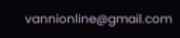vannionline@gmail.com